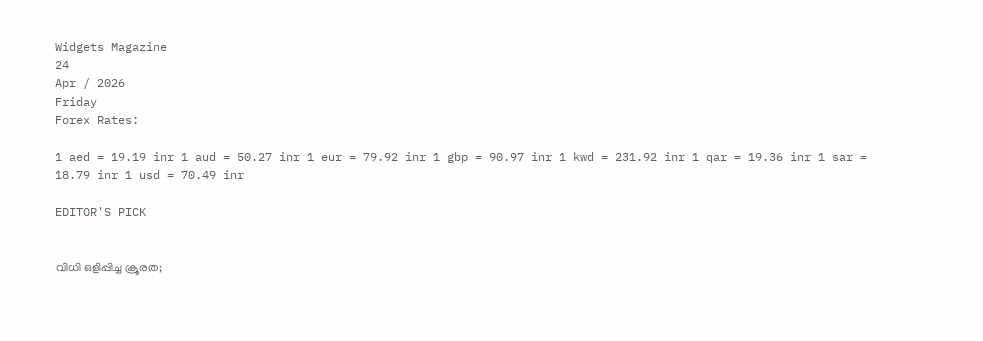Widgets Magazine
24
Apr / 2026
Friday
Forex Rates:

1 aed = 19.19 inr 1 aud = 50.27 inr 1 eur = 79.92 inr 1 gbp = 90.97 inr 1 kwd = 231.92 inr 1 qar = 19.36 inr 1 sar = 18.79 inr 1 usd = 70.49 inr

EDITOR'S PICK


വിധി ഒളിപ്പിച്ച ക്രൂരത;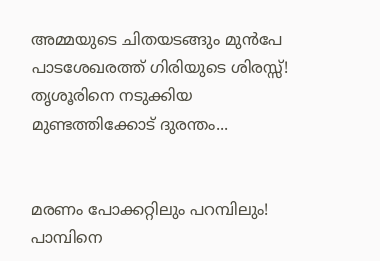അമ്മയുടെ ചിതയടങ്ങും മുൻപേ പാടശേഖരത്ത് ഗിരിയുടെ ശിരസ്സ്! തൃശൂരിനെ നടുക്കിയ മുണ്ടത്തിക്കോട് ദുരന്തം...


മരണം പോക്കറ്റിലും പറമ്പിലും! പാമ്പിനെ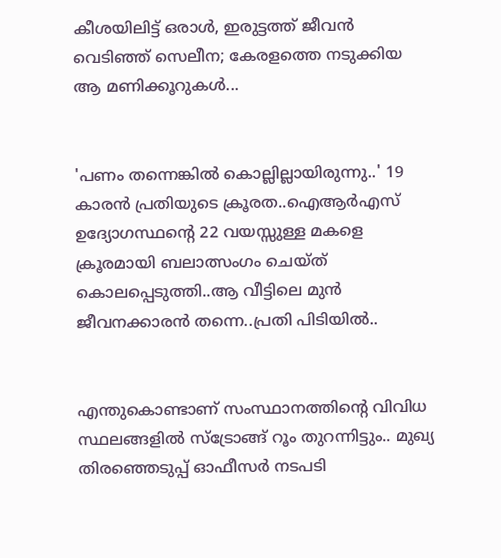കീശയിലിട്ട് ഒരാൾ, ഇരുട്ടത്ത് ജീവൻ വെടിഞ്ഞ് സെലീന; കേരളത്തെ നടുക്കിയ ആ മണിക്കൂറുകൾ...


'പണം തന്നെങ്കിൽ കൊല്ലില്ലായിരുന്നു..' 19 കാരൻ പ്രതിയുടെ ക്രൂരത..ഐആര്‍എസ് ഉദ്യോഗസ്ഥന്റെ 22 വയസ്സുള്ള മകളെ ക്രൂരമായി ബലാത്സംഗം ചെയ്ത് കൊലപ്പെടുത്തി..ആ വീട്ടിലെ മുൻ ജീവനക്കാരൻ തന്നെ..പ്രതി പിടിയിൽ..


എന്തുകൊണ്ടാണ് സംസ്ഥാനത്തിന്റെ വിവിധ സ്ഥലങ്ങളിൽ സ്ട്രോങ്ങ് റൂം തുറന്നിട്ടും.. മുഖ്യ തിരഞ്ഞെടുപ്പ് ഓഫീസർ നടപടി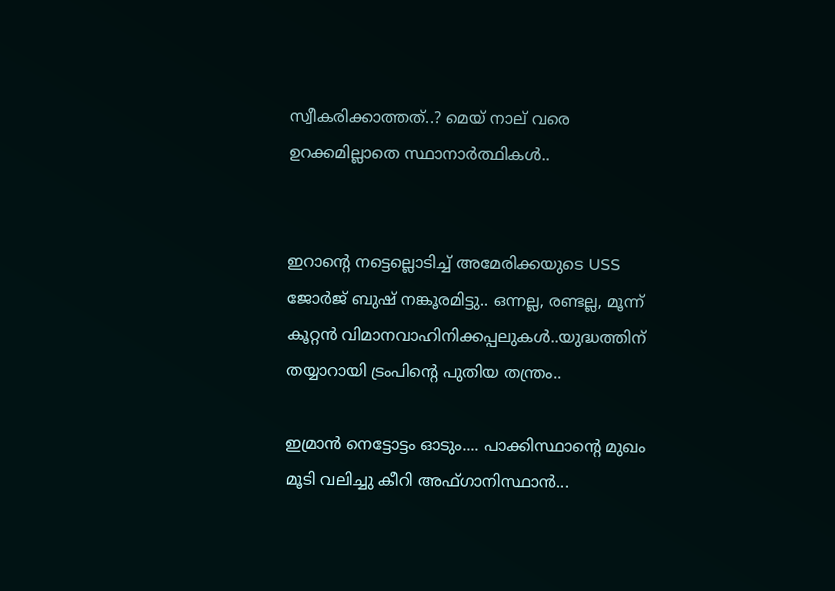സ്വീകരിക്കാത്തത്..? മെയ് നാല് വരെ ഉറക്കമില്ലാതെ സ്ഥാനാർത്ഥികൾ..


ഇറാന്റെ നട്ടെല്ലൊടിച്ച് അമേരിക്കയുടെ USS ജോർജ് ബുഷ് നങ്കൂരമിട്ടു.. ഒന്നല്ല, രണ്ടല്ല, മൂന്ന് കൂറ്റന്‍ വിമാനവാഹിനിക്കപ്പലുകൾ..യുദ്ധത്തിന് തയ്യാറായി ട്രംപിന്റെ പുതിയ തന്ത്രം..

ഇമ്രാൻ നെട്ടോട്ടം ഓടും.... പാക്കിസ്ഥാന്റെ മുഖം മൂടി വലിച്ചു കീറി അഫ്ഗാനിസ്ഥാൻ...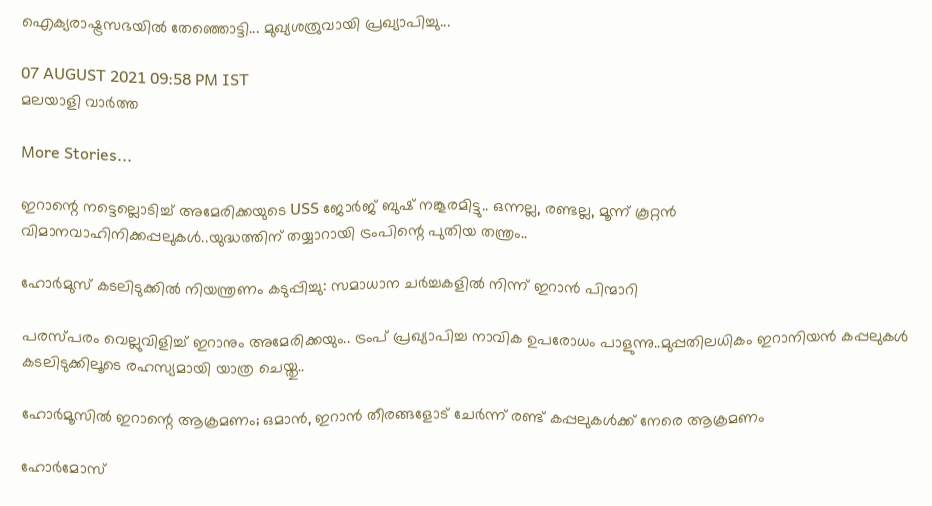ഐക്യരാഷ്ട്രസഭയിൽ തേഞ്ഞൊട്ടി... മുഖ്യശത്രുവായി പ്രഖ്യാപിച്ചു...

07 AUGUST 2021 09:58 PM IST
മലയാളി വാര്‍ത്ത

More Stories...

ഇറാന്റെ നട്ടെല്ലൊടിച്ച് അമേരിക്കയുടെ USS ജോർജ് ബുഷ് നങ്കൂരമിട്ടു.. ഒന്നല്ല, രണ്ടല്ല, മൂന്ന് കൂറ്റന്‍ വിമാനവാഹിനിക്കപ്പലുകൾ..യുദ്ധത്തിന് തയ്യാറായി ട്രംപിന്റെ പുതിയ തന്ത്രം..

ഹോര്‍മുസ് കടലിടുക്കില്‍ നിയന്ത്രണം കടുപ്പിച്ചു: സമാധാന ചര്‍ച്ചകളില്‍ നിന്ന് ഇറാന്‍ പിന്മാറി

പരസ്പരം വെല്ലുവിളിച്ച് ഇറാനും അമേരിക്കയും.. ട്രംപ് പ്രഖ്യാപിച്ച നാവിക ഉപരോധം പാളുന്നു..മുപ്പതിലധികം ഇറാനിയന്‍ കപ്പലുകള്‍ കടലിടുക്കിലൂടെ രഹസ്യമായി യാത്ര ചെയ്തു..

ഹോര്‍മൂസില്‍ ഇറാന്റെ ആക്രമണം; ഒമാന്‍, ഇറാന്‍ തീരങ്ങളോട് ചേര്‍ന്ന് രണ്ട് കപ്പലുകള്‍ക്ക് നേരെ ആക്രമണം

ഹോര്‍മോസ്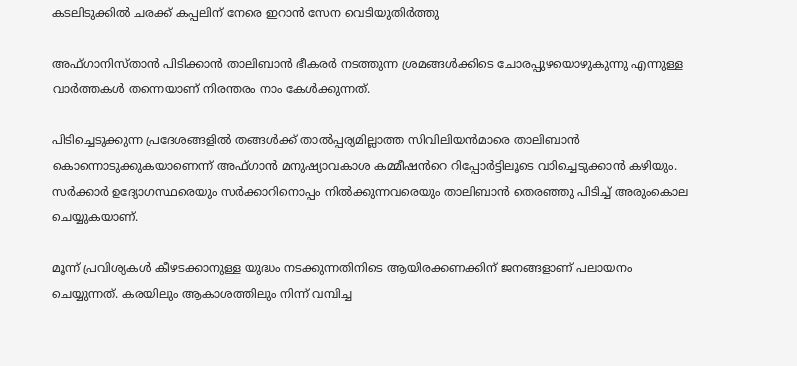കടലിടുക്കില്‍ ചരക്ക് കപ്പലിന് നേരെ ഇറാന്‍ സേന വെടിയുതിര്‍ത്തു

അഫ്ഗാനിസ്താൻ പിടിക്കാൻ താലിബാൻ ഭീകരർ നടത്തുന്ന ശ്രമങ്ങൾക്കിടെ ചോരപ്പുഴയൊഴുകുന്നു എന്നുള്ള വാർത്തകൾ തന്നെയാണ് നിരന്തരം നാം കേൾക്കുന്നത്.

പിടിച്ചെടുക്കുന്ന പ്രദേശങ്ങളിൽ തങ്ങൾക്ക് താൽപ്പര്യമില്ലാത്ത സിവിലിയൻമാരെ താലിബാൻ കൊന്നൊടുക്കുകയാണെന്ന് അഫ്ഗാൻ മനുഷ്യാവകാശ കമ്മീഷൻറെ റിപ്പോർട്ടിലൂടെ വാിച്ചെടുക്കാൻ കഴിയും. സർക്കാർ ഉദ്യോഗസ്ഥരെയും സർക്കാറിനൊപ്പം നിൽക്കുന്നവരെയും താലിബാൻ തെരഞ്ഞു പിടിച്ച് അരുംകൊല ചെയ്യുകയാണ്.

മൂന്ന് പ്രവിശ്യകൾ കീഴടക്കാനുള്ള യുദ്ധം നടക്കുന്നതിനിടെ ആയിരക്കണക്കിന് ജനങ്ങളാണ് പലായനം ചെയ്യുന്നത്. കരയിലും ആകാശത്തിലും നിന്ന് വമ്പിച്ച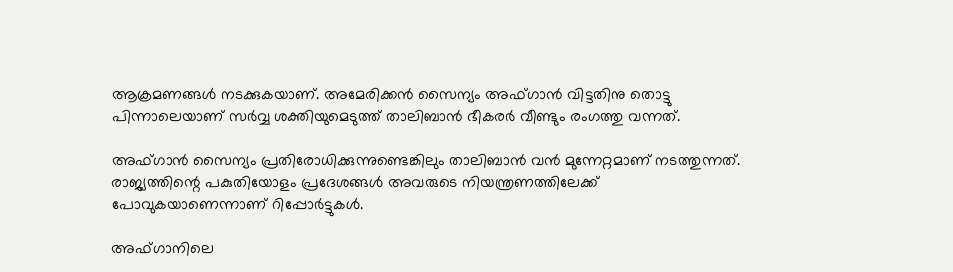ആക്രമണങ്ങൾ നടക്കുകയാണ്. അമേരിക്കൻ സൈന്യം അഫ്ഗാൻ വിട്ടതിനു തൊട്ടു പിന്നാലെയാണ് സർവ്വ ശക്തിയുമെടുത്ത് താലിബാൻ ഭീകരർ വീണ്ടും രംഗത്തു വന്നത്.

അഫ്ഗാൻ സൈന്യം പ്രതിരോധിക്കുന്നുണ്ടെങ്കിലും താലിബാൻ വൻ മുന്നേറ്റമാണ് നടത്തുന്നത്. രാജ്യത്തിന്റെ പകുതിയോളം പ്രദേശങ്ങൾ അവരുടെ നിയന്ത്രണത്തിലേക്ക് പോവുകയാണെന്നാണ് റിപ്പോർട്ടുകൾ.

അഫ്ഗാനിലെ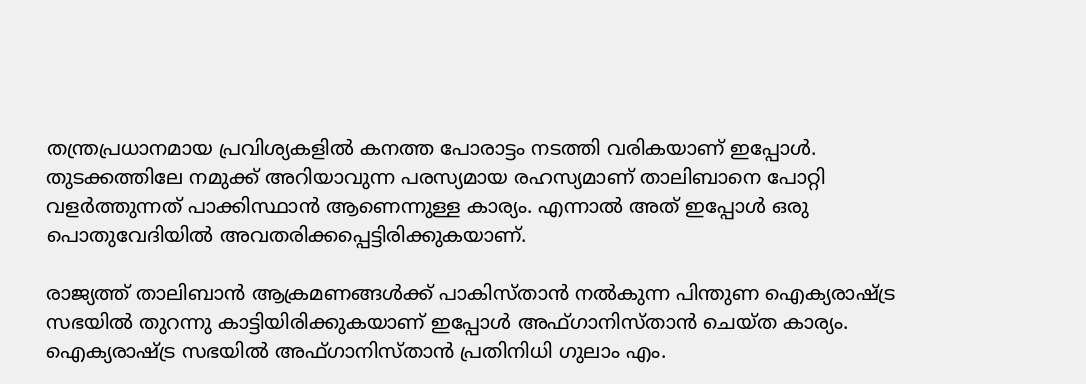തന്ത്രപ്രധാനമായ പ്രവിശ്യകളിൽ കനത്ത പോരാട്ടം നടത്തി വരികയാണ് ഇപ്പോൾ. തുടക്കത്തിലേ നമുക്ക് അറിയാവുന്ന പരസ്യമായ രഹസ്യമാണ് താലിബാനെ പോറ്റി വളർത്തുന്നത് പാക്കിസ്ഥാൻ ആണെന്നുള്ള കാര്യം. എന്നാൽ അത് ഇപ്പോൾ ഒരു പൊതുവേദിയിൽ അവതരിക്കപ്പെട്ടിരിക്കുകയാണ്.

രാജ്യത്ത് താലിബാൻ ആക്രമണങ്ങൾക്ക് പാകിസ്താൻ നൽകുന്ന പിന്തുണ ഐക്യരാഷ്ട്ര സഭയിൽ തുറന്നു കാട്ടിയിരിക്കുകയാണ് ഇപ്പോൾ അഫ്ഗാനിസ്താൻ ചെയ്ത കാര്യം. ഐക്യരാഷ്ട്ര സഭയിൽ അഫ്ഗാനിസ്താൻ പ്രതിനിധി ഗുലാം എം.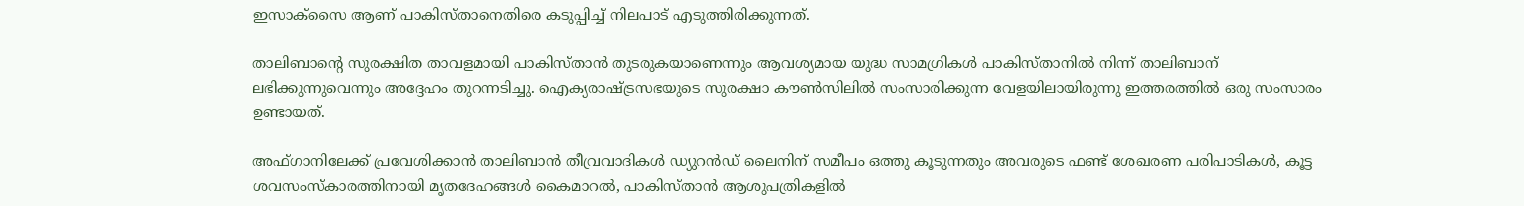ഇസാക്സൈ ആണ് പാകിസ്താനെതിരെ കടുപ്പിച്ച് നിലപാട് എടുത്തിരിക്കുന്നത്.

താലിബാന്റെ സുരക്ഷിത താവളമായി പാകിസ്താൻ തുടരുകയാണെന്നും ആവശ്യമായ യുദ്ധ സാമഗ്രികൾ പാകിസ്താനിൽ നിന്ന് താലിബാന് ലഭിക്കുന്നുവെന്നും അദ്ദേഹം തുറന്നടിച്ചു. ഐക്യരാഷ്ട്രസഭയുടെ സുരക്ഷാ കൗൺസിലിൽ സംസാരിക്കുന്ന വേളയിലായിരുന്നു ഇത്തരത്തിൽ ഒരു സംസാരം ഉണ്ടായത്.

അഫ്ഗാനിലേക്ക് പ്രവേശിക്കാൻ താലിബാൻ തീവ്രവാദികൾ ഡ്യുറൻഡ് ലൈനിന് സമീപം ഒത്തു കൂടുന്നതും അവരുടെ ഫണ്ട് ശേഖരണ പരിപാടികൾ, കൂട്ട ശവസംസ്‌കാരത്തിനായി മൃതദേഹങ്ങൾ കൈമാറൽ, പാകിസ്താൻ ആശുപത്രികളിൽ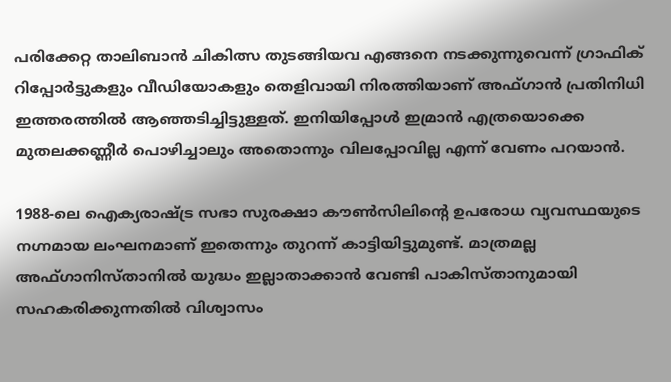പരിക്കേറ്റ താലിബാൻ ചികിത്സ തുടങ്ങിയവ എങ്ങനെ നടക്കുന്നുവെന്ന് ഗ്രാഫിക് റിപ്പോർട്ടുകളും വീഡിയോകളും തെളിവായി നിരത്തിയാണ് അഫ്ഗാൻ പ്രതിനിധി ഇത്തരത്തിൽ ആഞ്ഞടിച്ചിട്ടുള്ളത്. ഇനിയിപ്പോൾ ഇമ്രാൻ എത്രയൊക്കെ മുതലക്കണ്ണീർ പൊഴിച്ചാലും അതൊന്നും വിലപ്പോവില്ല എന്ന് വേണം പറയാൻ.

1988-ലെ ഐക്യരാഷ്ട്ര സഭാ സുരക്ഷാ കൗൺസിലിന്റെ ഉപരോധ വ്യവസ്ഥയുടെ നഗ്നമായ ലംഘനമാണ് ഇതെന്നും തുറന്ന് കാട്ടിയിട്ടുമുണ്ട്. മാത്രമല്ല അഫ്ഗാനിസ്താനിൽ യുദ്ധം ഇല്ലാതാക്കാൻ വേണ്ടി പാകിസ്താനുമായി സഹകരിക്കുന്നതിൽ വിശ്വാസം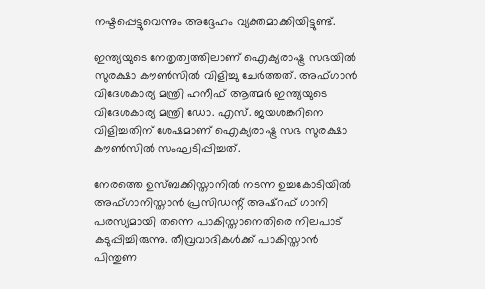നഷ്ടപ്പെട്ടുവെന്നും അദ്ദേഹം വ്യക്തമാക്കിയിട്ടുണ്ട്.

ഇന്ത്യയുടെ നേതൃത്വത്തിലാണ് ഐക്യരാഷ്ട്ര സഭയിൽ സുരക്ഷാ കൗൺസിൽ വിളിച്ചു ചേർത്തത്. അഫ്ഗാൻ വിദേശകാര്യ മന്ത്രി ഹനീഫ് ആത്മർ ഇന്ത്യയുടെ വിദേശകാര്യ മന്ത്രി ഡോ. എസ്. ജയശങ്കറിനെ വിളിച്ചതിന് ശേഷമാണ് ഐക്യരാഷ്ട്ര സഭ സുരക്ഷാ കൗൺസിൽ സംഘടിപ്പിച്ചത്.

നേരത്തെ ഉസ്ബക്കിസ്താനിൽ നടന്ന ഉച്ചകോടിയിൽ അഫ്ഗാനിസ്താൻ പ്രസിഡന്റ് അഷ്‌റഫ് ഗാനി പരസ്യമായി തന്നെ പാകിസ്താനെതിരെ നിലപാട് കടുപ്പിച്ചിരുന്നു. തീവ്രവാദികൾക്ക് പാകിസ്താൻ പിന്തുണ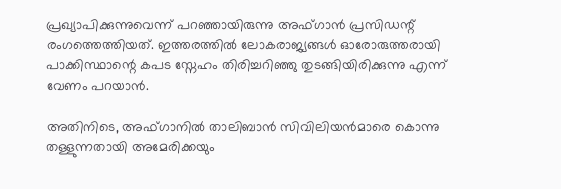പ്രഖ്യാപിക്കുന്നുവെന്ന് പറഞ്ഞായിരുന്നു അഫ്ഗാൻ പ്രസിഡന്റ് രംഗത്തെത്തിയത്. ഇത്തരത്തിൽ ലോകരാജ്യങ്ങൾ ഓരോരുത്തരായി പാക്കിസ്ഥാന്റെ കപട സ്നേഹം തിരിച്ചറിഞ്ഞു തുടങ്ങിയിരിക്കുന്നു എന്ന് വേണം പറയാൻ.

അതിനിടെ, അഫ്ഗാനിൽ താലിബാൻ സിവിലിയൻമാരെ കൊന്നു തള്ളുന്നതായി അമേരിക്കയും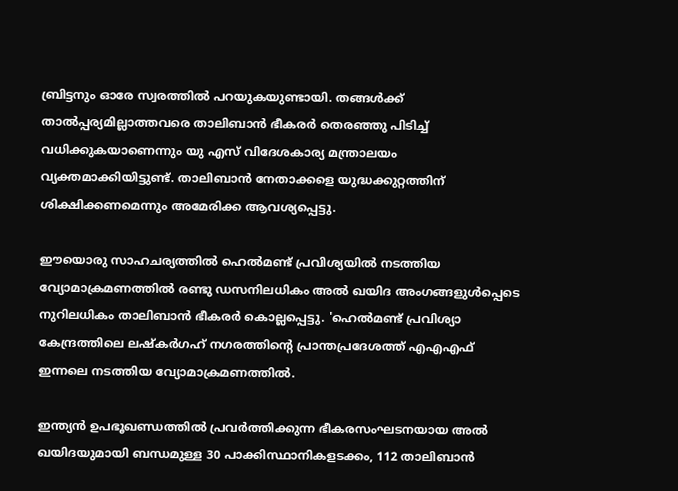ബ്രിട്ടനും ഓരേ സ്വരത്തിൽ പറയുകയുണ്ടായി. തങ്ങൾക്ക് താൽപ്പര്യമില്ലാത്തവരെ താലിബാൻ ഭീകരർ തെരഞ്ഞു പിടിച്ച് വധിക്കുകയാണെന്നും യു എസ് വിദേശകാര്യ മന്ത്രാലയം വ്യക്തമാക്കിയിട്ടുണ്ട്. താലിബാൻ നേതാക്കളെ യുദ്ധക്കുറ്റത്തിന് ശിക്ഷിക്കണമെന്നും അമേരിക്ക ആവശ്യപ്പെട്ടു.

ഈയൊരു സാഹചര്യത്തിൽ ഹെൽമണ്ട് പ്രവിശ്യയിൽ നടത്തിയ വ്യോമാക്രമണത്തിൽ രണ്ടു ഡസനിലധികം അൽ ഖയിദ അംഗങ്ങളുൾപ്പെടെ നുറിലധികം താലിബാൻ ഭീകരർ കൊല്ലപ്പെട്ടു. 'ഹെൽമണ്ട് പ്രവിശ്യാ കേന്ദ്രത്തിലെ ലഷ്‌കർഗഹ് നഗരത്തിന്റെ പ്രാന്തപ്രദേശത്ത് എഎഎഫ് ഇന്നലെ നടത്തിയ വ്യോമാക്രമണത്തിൽ.

ഇന്ത്യൻ ഉപഭൂഖണ്ഡത്തിൽ പ്രവർത്തിക്കുന്ന ഭീകരസംഘടനയായ അൽ ഖയിദയുമായി ബന്ധമുള്ള 30 പാക്കിസ്ഥാനികളടക്കം, 112 താലിബാൻ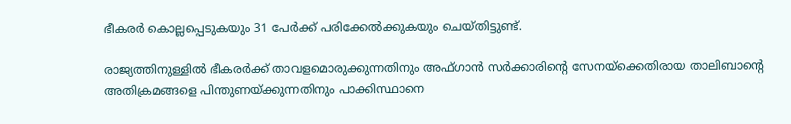ഭീകരർ കൊല്ലപ്പെടുകയും 31 പേർക്ക് പരിക്കേൽക്കുകയും ചെയ്തിട്ടുണ്ട്.

രാജ്യത്തിനുള്ളിൽ ഭീകരർക്ക് താവളമൊരുക്കുന്നതിനും അഫ്ഗാൻ സർക്കാരിന്റെ സേനയ്‌ക്കെതിരായ താലിബാന്റെ അതിക്രമങ്ങളെ പിന്തുണയ്ക്കുന്നതിനും പാക്കിസ്ഥാനെ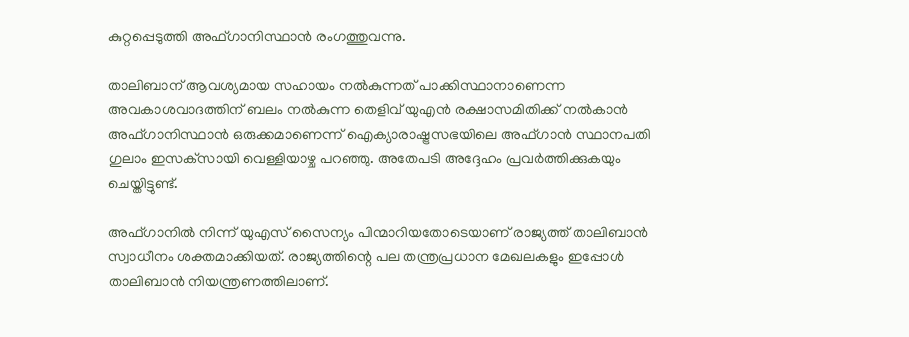കുറ്റപ്പെടുത്തി അഫ്ഗാനിസ്ഥാൻ രംഗത്തുവന്നു.

താലിബാന് ആവശ്യമായ സഹായം നൽകുന്നത് പാക്കിസ്ഥാനാണെന്ന അവകാശവാദത്തിന് ബലം നൽകുന്ന തെളിവ് യുഎൻ രക്ഷാസമിതിക്ക് നൽകാൻ അഫ്ഗാനിസ്ഥാൻ ഒരുക്കമാണെന്ന് ഐക്യാരാഷ്ട്രസഭയിലെ അഫ്ഗാൻ സ്ഥാനപതി ഗുലാം ഇസക്‌സായി വെള്ളിയാഴ്ച പറഞ്ഞു. അതേപടി അദ്ദേഹം പ്രവർത്തിക്കുകയും ചെയ്തിട്ടുണ്ട്.

അഫ്ഗാനിൽ നിന്ന് യുഎസ് സൈന്യം പിന്മാറിയതോടെയാണ് രാജ്യത്ത് താലിബാൻ സ്വാധീനം ശക്തമാക്കിയത്. രാജ്യത്തിന്റെ പല തന്ത്രപ്രധാന മേഖലകളും ഇപ്പോൾ താലിബാൻ നിയന്ത്രണത്തിലാണ്.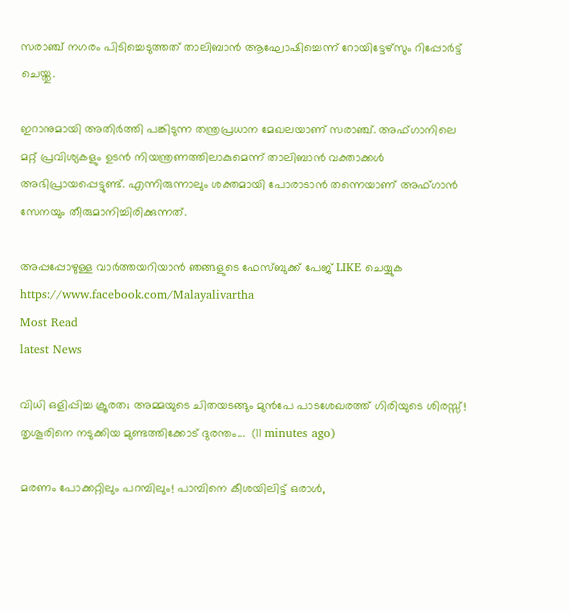സരാഞ്ച് നഗരം പിടിച്ചെടുത്തത് താലിബാൻ ആഘോഷിച്ചെന്ന് റോയിട്ടേഴ്‌സും റിപ്പോർട്ട് ചെയ്തു.

ഇറാനുമായി അതിർത്തി പങ്കിടുന്ന തന്ത്രപ്രധാന മേഖലയാണ് സരാഞ്ച്. അഫ്ഗാനിലെ മറ്റ് പ്രവിശ്യകളും ഉടൻ നിയന്ത്രണത്തിലാകുമെന്ന് താലിബാൻ വക്താക്കൾ അഭിപ്രായപ്പെട്ടുണ്ട്. എന്നിരുന്നാലും ശക്തമായി പോരാടാൻ തന്നെയാണ് അഫ്ഗാൻ സേനയും തീരുമാനിച്ചിരിക്കുന്നത്.

അപ്പപ്പോഴുള്ള വാര്‍ത്തയറിയാന്‍ ഞങ്ങളുടെ ഫേസ്‌ബുക്ക്‌ പേജ് LIKE ചെയ്യുക
https://www.facebook.com/Malayalivartha
Most Read
latest News

വിധി ഒളിപ്പിച്ച ക്രൂരത; അമ്മയുടെ ചിതയടങ്ങും മുൻപേ പാടശേഖരത്ത് ഗിരിയുടെ ശിരസ്സ്! തൃശൂരിനെ നടുക്കിയ മുണ്ടത്തിക്കോട് ദുരന്തം...  (11 minutes ago)

മരണം പോക്കറ്റിലും പറമ്പിലും! പാമ്പിനെ കീശയിലിട്ട് ഒരാൾ,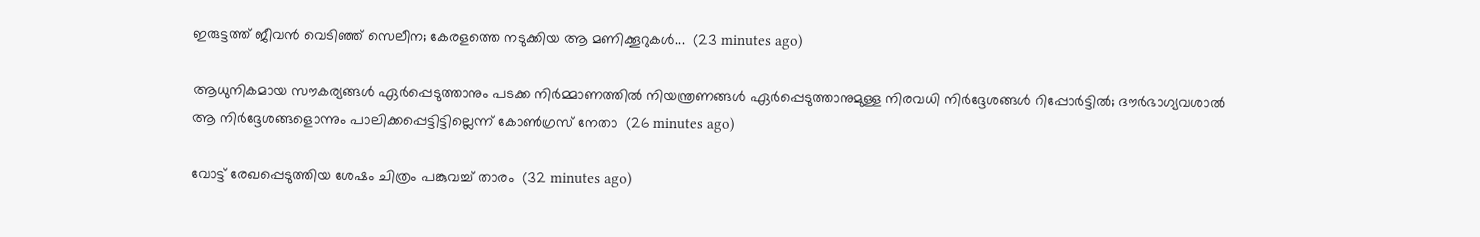ഇരുട്ടത്ത് ജീവൻ വെടിഞ്ഞ് സെലീന; കേരളത്തെ നടുക്കിയ ആ മണിക്കൂറുകൾ...  (23 minutes ago)

ആധുനികമായ സൗകര്യങ്ങൾ ഏർപ്പെടുത്താനും പടക്ക നിർമ്മാണത്തിൽ നിയന്ത്രണങ്ങൾ ഏർപ്പെടുത്താനുമുള്ള നിരവധി നിർദ്ദേശങ്ങൾ റിപ്പോർട്ടിൽ; ദൗർഭാഗ്യവശാൽ ആ നിർദ്ദേശങ്ങളൊന്നും പാലിക്കപ്പെട്ടിട്ടില്ലെന്ന് കോൺഗ്രസ് നേതാ  (26 minutes ago)

വോട്ട് രേഖപ്പെടുത്തിയ ശേഷം ചിത്രം പങ്കുവച്ച് താരം  (32 minutes ago)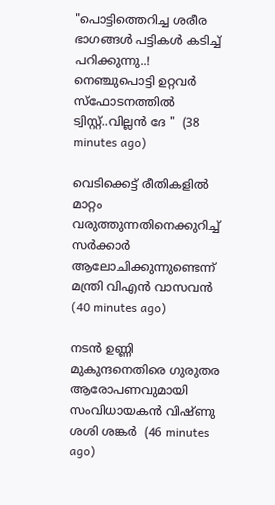"പൊട്ടിത്തെറിച്ച ശരീര ഭാഗങ്ങൾ പട്ടികൾ കടിച്ച് പറിക്കുന്നു..! നെഞ്ചുപൊട്ടി ഉറ്റവർ സ്ഫോടനത്തിൽ ട്വിസ്റ്റ്..വില്ലൻ ദേ "  (38 minutes ago)

വെടിക്കെട്ട് രീതികളില്‍ മാറ്റം വരുത്തുന്നതിനെക്കുറിച്ച് സര്‍ക്കാര്‍ ആലോചിക്കുന്നുണ്ടെന്ന് മന്ത്രി വിഎന്‍ വാസവന്‍  (40 minutes ago)

നടന്‍ ഉണ്ണി മുകുന്ദനെതിരെ ഗുരുതര ആരോപണവുമായി സംവിധായകന്‍ വിഷ്ണു ശശി ശങ്കര്‍  (46 minutes ago)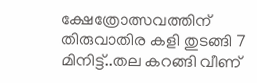ക്ഷേത്രോത്സവത്തിന് തിരുവാതിര കളി തുടങ്ങി 7 മിനിട്ട്..തല കറങ്ങി വീണ്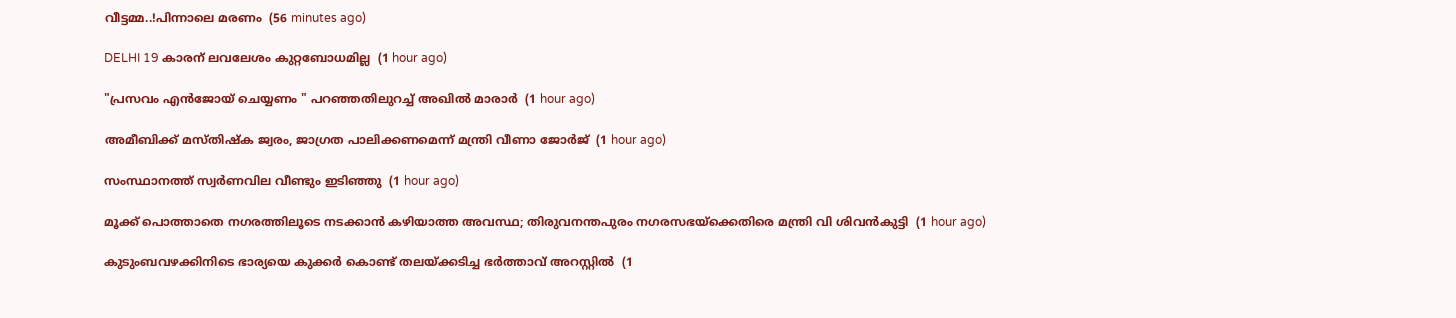വീട്ടമ്മ..!പിന്നാലെ മരണം  (56 minutes ago)

DELHI 19 കാരന് ലവലേശം കുറ്റബോധമില്ല  (1 hour ago)

"പ്രസവം എൻജോയ് ചെയ്യണം " പറഞ്ഞതിലുറച്ച് അഖിൽ മാരാർ  (1 hour ago)

അമീബിക്ക് മസ്തിഷ്‌ക ജ്വരം, ജാഗ്രത പാലിക്കണമെന്ന് മന്ത്രി വീണാ ജോര്‍ജ്  (1 hour ago)

സംസ്ഥാനത്ത് സ്വര്‍ണവില വീണ്ടും ഇടിഞ്ഞു  (1 hour ago)

മൂക്ക് പൊത്താതെ നഗരത്തിലൂടെ നടക്കാന്‍ കഴിയാത്ത അവസ്ഥ; തിരുവനന്തപുരം നഗരസഭയ്‌ക്കെതിരെ മന്ത്രി വി ശിവന്‍കുട്ടി  (1 hour ago)

കുടുംബവഴക്കിനിടെ ഭാര്യയെ കുക്കര്‍ കൊണ്ട് തലയ്ക്കടിച്ച ഭര്‍ത്താവ് അറസ്റ്റില്‍  (1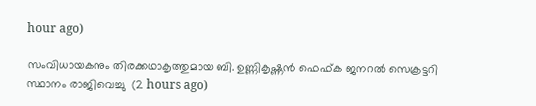hour ago)

സംവിധായകനും തിരക്കഥാകൃത്തുമായ ബി. ഉണ്ണികൃഷ്ണന്‍ ഫെഫ്ക ജനറല്‍ സെക്രട്ടറി സ്ഥാനം രാജിവെച്ചു  (2 hours ago)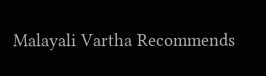Malayali Vartha Recommends